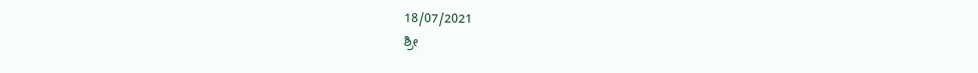18/07/2021
ಶ್ರೀ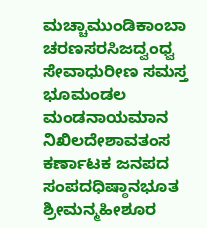ಮಚ್ಚಾಮುಂಡಿಕಾಂಬಾ ಚರಣಸರಸಿಜದ್ವಂಧ್ವ ಸೇವಾಧುರೀಣ ಸಮಸ್ತ ಭೂಮಂಡಲ ಮಂಡನಾಯಮಾನ ನಿಖಿಲದೇಶಾವತಂಸ ಕರ್ಣಾಟಕ ಜನಪದ ಸಂಪದಧಿಷ್ಠಾನಭೂತ ಶ್ರೀಮನ್ಮಹೀಶೂರ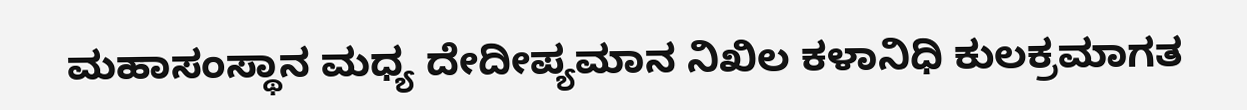ಮಹಾಸಂಸ್ಥಾನ ಮಧ್ಯ ದೇದೀಪ್ಯಮಾನ ನಿಖಿಲ ಕಳಾನಿಧಿ ಕುಲಕ್ರಮಾಗತ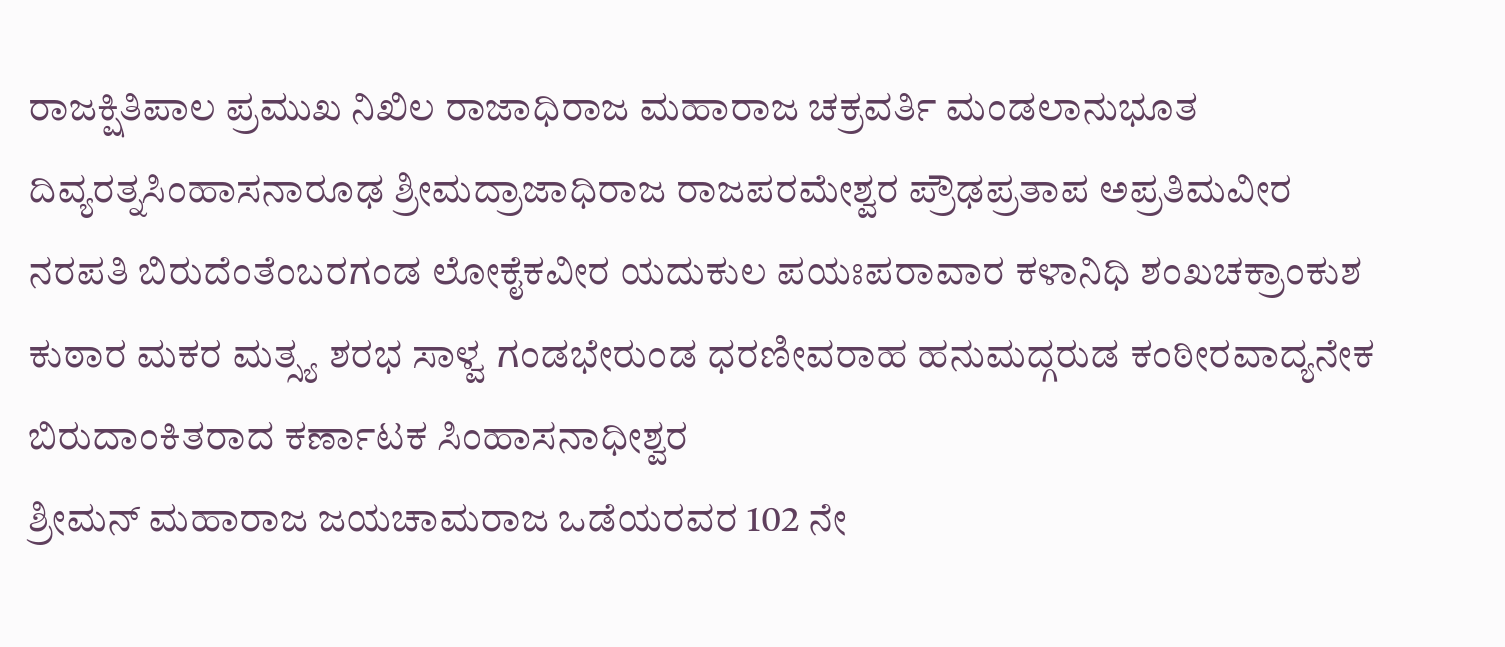ರಾಜಕ್ಷಿತಿಪಾಲ ಪ್ರಮುಖ ನಿಖಿಲ ರಾಜಾಧಿರಾಜ ಮಹಾರಾಜ ಚಕ್ರವರ್ತಿ ಮಂಡಲಾನುಭೂತ ದಿವ್ಯರತ್ನಸಿಂಹಾಸನಾರೂಢ ಶ್ರೀಮದ್ರಾಜಾಧಿರಾಜ ರಾಜಪರಮೇಶ್ವರ ಪ್ರೌಢಪ್ರತಾಪ ಅಪ್ರತಿಮವೀರ ನರಪತಿ ಬಿರುದೆಂತೆಂಬರಗಂಡ ಲೋಕೈಕವೀರ ಯದುಕುಲ ಪಯಃಪರಾವಾರ ಕಳಾನಿಧಿ ಶಂಖಚಕ್ರಾಂಕುಶ ಕುಠಾರ ಮಕರ ಮತ್ಸ್ಯ ಶರಭ ಸಾಳ್ವ ಗಂಡಭೇರುಂಡ ಧರಣೀವರಾಹ ಹನುಮದ್ಗರುಡ ಕಂಠೀರವಾದ್ಯನೇಕ ಬಿರುದಾಂಕಿತರಾದ ಕರ್ಣಾಟಕ ಸಿಂಹಾಸನಾಧೀಶ್ವರ
ಶ್ರೀಮನ್ ಮಹಾರಾಜ ಜಯಚಾಮರಾಜ ಒಡೆಯರವರ 102 ನೇ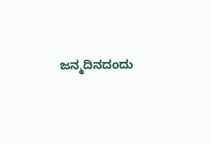ಜನ್ಮದಿನದಂದು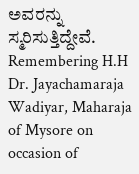ಅವರನ್ನು ಸ್ಮರಿಸುತ್ತಿದ್ದೇವೆ.
Remembering H.H Dr. Jayachamaraja Wadiyar, Maharaja of Mysore on occasion of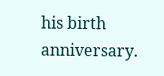his birth anniversary.